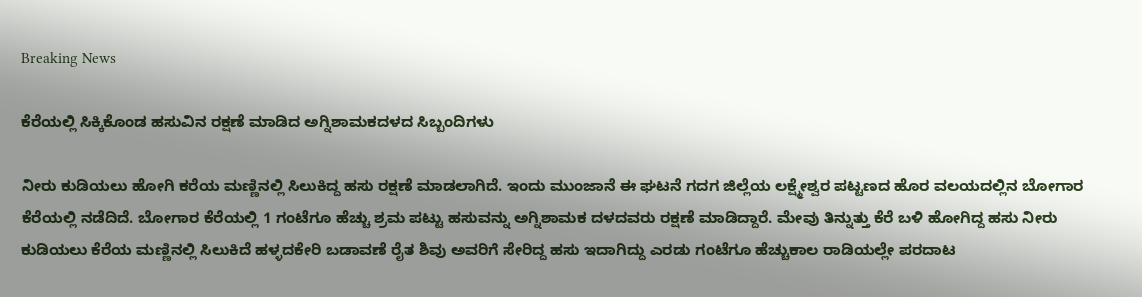Breaking News

ಕೆರೆಯಲ್ಲಿ ಸಿಕ್ಕಿಕೊಂಡ ಹಸುವಿನ ರಕ್ಷಣೆ ಮಾಡಿದ ಅಗ್ನಿಶಾಮಕದಳದ ಸಿಬ್ಬಂದಿಗಳು

ನೀರು ಕುಡಿಯಲು ಹೋಗಿ ಕರೆಯ ಮಣ್ಣಿನಲ್ಲಿ ಸಿಲುಕಿದ್ದ ಹಸು ರಕ್ಷಣೆ ಮಾಡಲಾಗಿದೆ. ಇಂದು ಮುಂಜಾನೆ ಈ ಘಟನೆ ಗದಗ ಜಿಲ್ಲೆಯ ಲಕ್ಷ್ಮೇಶ್ವರ ಪಟ್ಟಣದ ಹೊರ ವಲಯದಲ್ಲಿನ ಬೋಗಾರ ಕೆರೆಯಲ್ಲಿ ನಡೆದಿದೆ. ಬೋಗಾರ ಕೆರೆಯಲ್ಲಿ 1 ಗಂಟೆಗೂ ಹೆಚ್ಚು ಶ್ರಮ ಪಟ್ಟು ಹಸುವನ್ನು ಅಗ್ನಿಶಾಮಕ ದಳದವರು ರಕ್ಷಣೆ ಮಾಡಿದ್ದಾರೆ. ಮೇವು ತಿನ್ನುತ್ತು ಕೆರೆ ಬಳಿ ಹೋಗಿದ್ದ ಹಸು ನೀರು ಕುಡಿಯಲು ಕೆರೆಯ ಮಣ್ಣಿನಲ್ಲಿ ಸಿಲುಕಿದೆ ಹಳ್ಳದಕೇರಿ ಬಡಾವಣೆ ರೈತ ಶಿವು ಅವರಿಗೆ ಸೇರಿದ್ದ ಹಸು ಇದಾಗಿದ್ದು ಎರಡು ಗಂಟೆಗೂ ಹೆಚ್ಚುಕಾಲ ರಾಡಿಯಲ್ಲೇ ಪರದಾಟ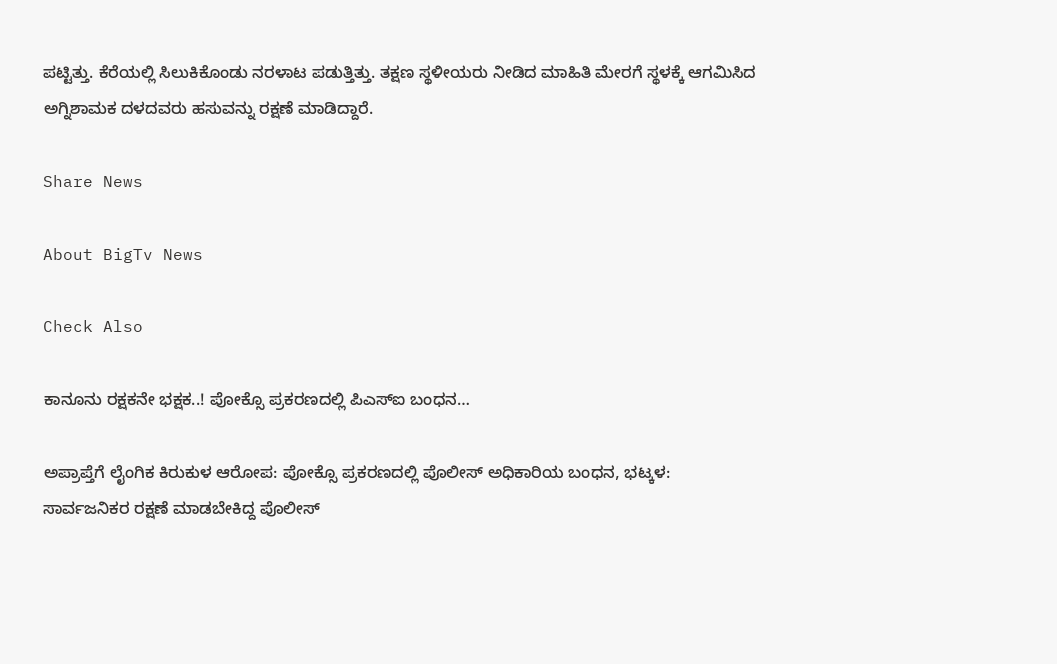ಪಟ್ಟಿತ್ತು. ಕೆರೆಯಲ್ಲಿ ಸಿಲುಕಿಕೊಂಡು ನರಳಾಟ ಪಡುತ್ತಿತ್ತು. ತಕ್ಷಣ ಸ್ಥಳೀಯರು ನೀಡಿದ ಮಾಹಿತಿ ಮೇರಗೆ ಸ್ಥಳಕ್ಕೆ ಆಗಮಿಸಿದ ಅಗ್ನಿಶಾಮಕ ದಳದವರು ಹಸುವನ್ನು ರಕ್ಷಣೆ ಮಾಡಿದ್ದಾರೆ.

Share News

About BigTv News

Check Also

ಕಾನೂನು ರಕ್ಷಕನೇ ಭಕ್ಷಕ..! ಪೋಕ್ಸೊ ಪ್ರಕರಣದಲ್ಲಿ ಪಿಎಸ್‌ಐ ಬಂಧನ…

ಅಪ್ರಾಪ್ತೆಗೆ ಲೈಂಗಿಕ ಕಿರುಕುಳ ಆರೋಪ: ಪೋಕ್ಸೊ ಪ್ರಕರಣದಲ್ಲಿ ಪೊಲೀಸ್ ಅಧಿಕಾರಿಯ ಬಂಧನ, ಭಟ್ಕಳ: ಸಾರ್ವಜನಿಕರ ರಕ್ಷಣೆ ಮಾಡಬೇಕಿದ್ದ ಪೊಲೀಸ್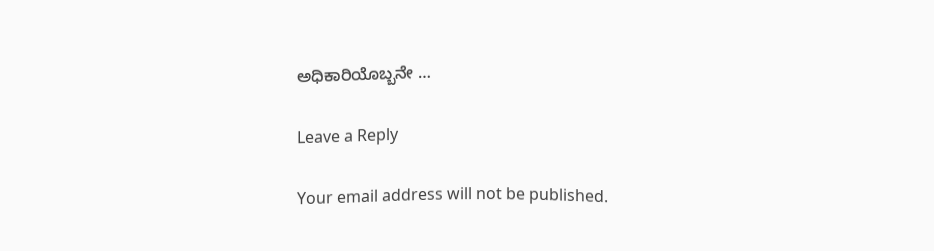ಅಧಿಕಾರಿಯೊಬ್ಬನೇ …

Leave a Reply

Your email address will not be published.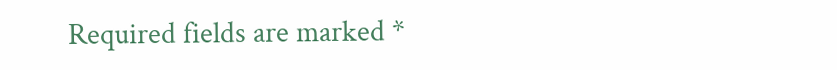Required fields are marked *